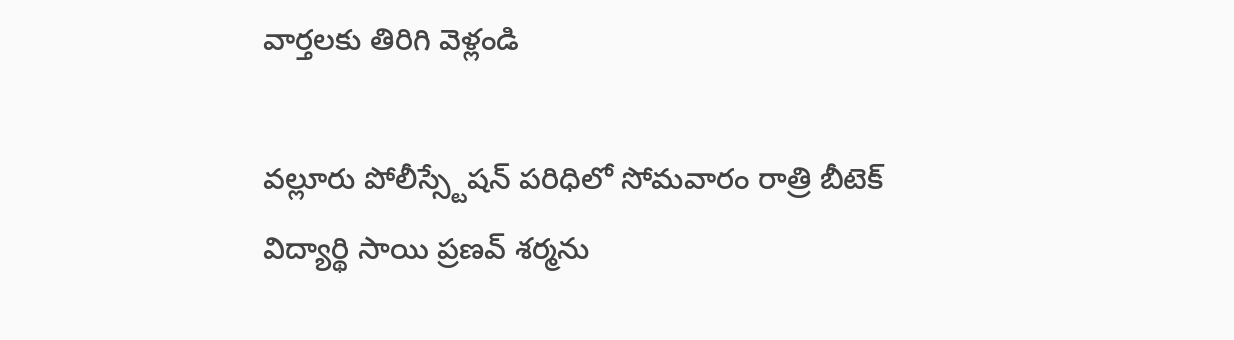వార్తలకు తిరిగి వెళ్లండి

వల్లూరు పోలీస్స్టేషన్ పరిధిలో సోమవారం రాత్రి బీటెక్ విద్యార్థి సాయి ప్రణవ్ శర్మను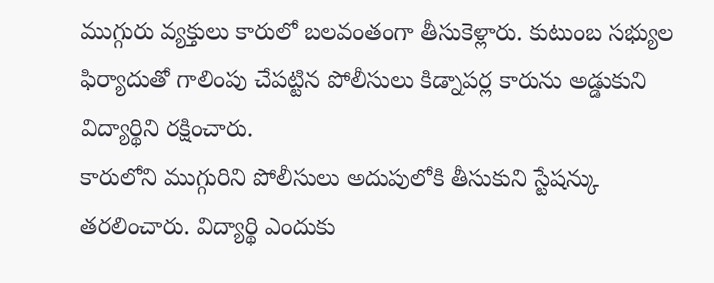ముగ్గురు వ్యక్తులు కారులో బలవంతంగా తీసుకెళ్లారు. కుటుంబ సభ్యుల ఫిర్యాదుతో గాలింపు చేపట్టిన పోలీసులు కిడ్నాపర్ల కారును అడ్డుకుని విద్యార్థిని రక్షించారు.
కారులోని ముగ్గురిని పోలీసులు అదుపులోకి తీసుకుని స్టేషన్కు తరలించారు. విద్యార్థి ఎందుకు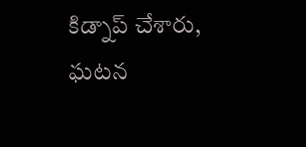కిడ్నాప్ చేశారు, ఘటన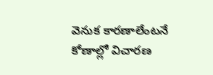వెనుక కారణాలేంటనే కోణాల్లో విచారణ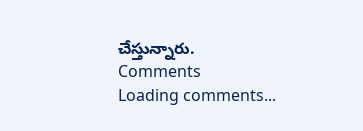చేస్తున్నారు.
Comments
Loading comments...